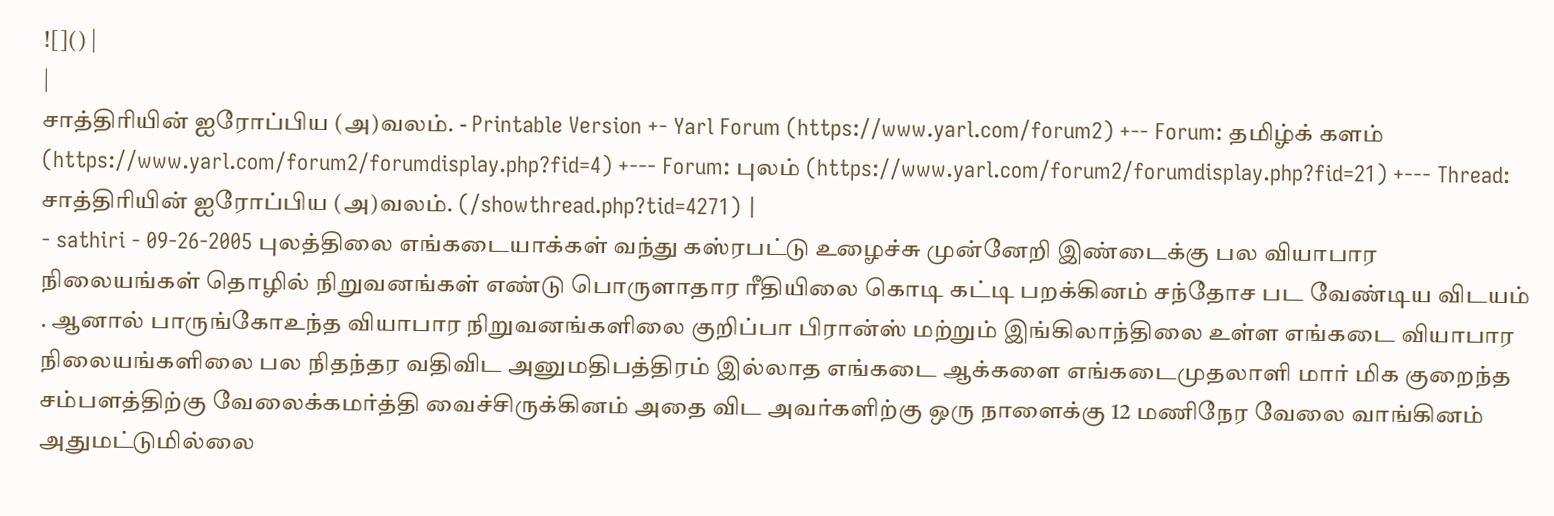![]() |
|
சாத்திரியின் ஐரோப்பிய (அ)வலம். - Printable Version +- Yarl Forum (https://www.yarl.com/forum2) +-- Forum: தமிழ்க் களம் (https://www.yarl.com/forum2/forumdisplay.php?fid=4) +--- Forum: புலம் (https://www.yarl.com/forum2/forumdisplay.php?fid=21) +--- Thread: சாத்திரியின் ஐரோப்பிய (அ)வலம். (/showthread.php?tid=4271) |
- sathiri - 09-26-2005 புலத்திலை எங்கடையாக்கள் வந்து கஸ்ரபட்டு உழைச்சு முன்னேறி இண்டைக்கு பல வியாபார நிலையங்கள் தொழில் நிறுவனங்கள் எண்டு பொருளாதார ரீதியிலை கொடி கட்டி பறக்கினம் சந்தோச பட வேண்டிய விடயம் . ஆனால் பாருங்கோஉந்த வியாபார நிறுவனங்களிலை குறிப்பா பிரான்ஸ் மற்றும் இங்கிலாந்திலை உள்ள எங்கடை வியாபார நிலையங்களிலை பல நிதந்தர வதிவிட அனுமதிபத்திரம் இல்லாத எங்கடை ஆக்களை எங்கடைமுதலாளி மார் மிக குறைந்த சம்பளத்திற்கு வேலைக்கமர்த்தி வைச்சிருக்கினம் அதை விட அவர்களிற்கு ஒரு நாளைக்கு 12 மணிநேர வேலை வாங்கினம் அதுமட்டுமில்லை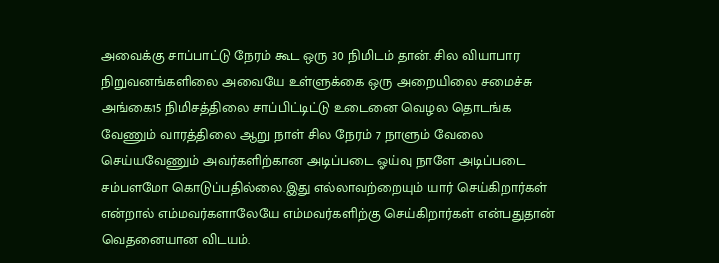அவைக்கு சாப்பாட்டு நேரம் கூட ஒரு 30 நிமிடம் தான். சில வியாபார நிறுவனங்களிலை அவையே உள்ளுக்கை ஒரு அறையிலை சமைச்சு அங்கை15 நிமிசத்திலை சாப்பிட்டிட்டு உடைனை வெழல தொடங்க வேணும் வாரத்திலை ஆறு நாள் சில நேரம் 7 நாளும் வேலை செய்யவேணும் அவர்களிற்கான அடிப்படை ஓய்வு நாளே அடிப்படை சம்பளமோ கொடுப்பதில்லை.இது எல்லாவற்றையும் யார் செய்கிறார்கள் என்றால் எம்மவர்களாலேயே எம்மவர்களிற்கு செய்கிறார்கள் என்பதுதான் வெதனையான விடயம்.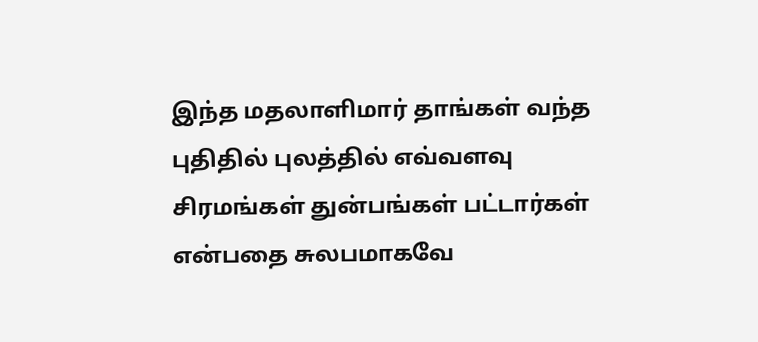இந்த மதலாளிமார் தாங்கள் வந்த புதிதில் புலத்தில் எவ்வளவு சிரமங்கள் துன்பங்கள் பட்டார்கள் என்பதை சுலபமாகவே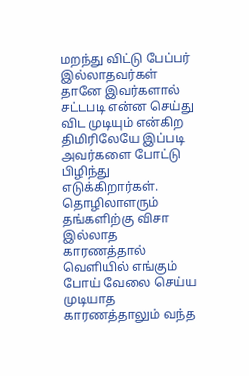மறந்து விட்டு பேப்பர் இல்லாதவர்கள் தானே இவர்களால் சட்டபடி என்ன செய்து விட முடியும் என்கிற திமிரிலேயே இப்படி அவர்களை போட்டு பிழிந்து எடுக்கிறார்கள். தொழிலாளரும் தங்களிற்கு விசா இல்லாத காரணத்தால் வெளியில் எங்கும் போய் வேலை செய்ய முடியாத காரணத்தாலும் வந்த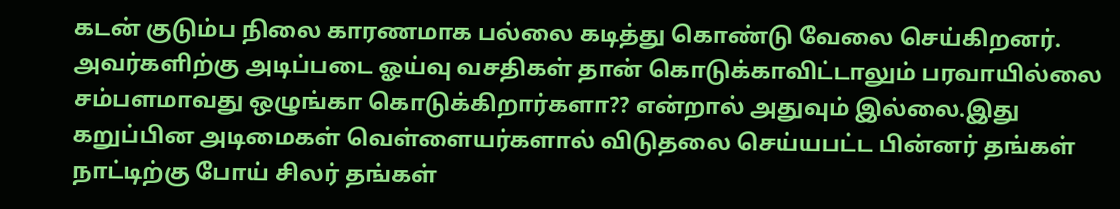கடன் குடும்ப நிலை காரணமாக பல்லை கடித்து கொண்டு வேலை செய்கிறனர். அவர்களிற்கு அடிப்படை ஓய்வு வசதிகள் தான் கொடுக்காவிட்டாலும் பரவாயில்லை சம்பளமாவது ஒழுங்கா கொடுக்கிறார்களா?? என்றால் அதுவும் இல்லை.இது கறுப்பின அடிமைகள் வெள்ளையர்களால் விடுதலை செய்யபட்ட பின்னர் தங்கள் நாட்டிற்கு போய் சிலர் தங்கள்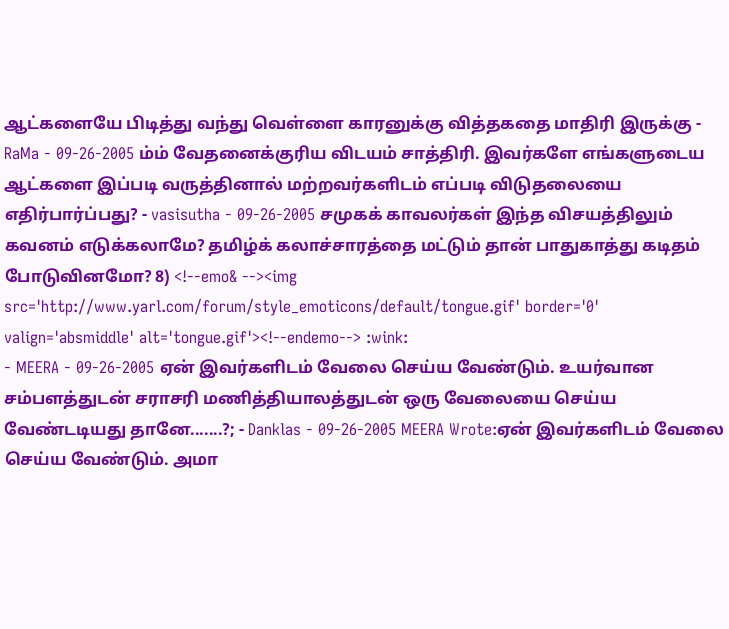ஆட்களையே பிடித்து வந்து வெள்ளை காரனுக்கு வித்தகதை மாதிரி இருக்கு - RaMa - 09-26-2005 ம்ம் வேதனைக்குரிய விடயம் சாத்திரி. இவர்களே எங்களுடைய ஆட்களை இப்படி வருத்தினால் மற்றவர்களிடம் எப்படி விடுதலையை எதிர்பார்ப்பது? - vasisutha - 09-26-2005 சமுகக் காவலர்கள் இந்த விசயத்திலும் கவனம் எடுக்கலாமே? தமிழ்க் கலாச்சாரத்தை மட்டும் தான் பாதுகாத்து கடிதம் போடுவினமோ? 8) <!--emo& --><img src='http://www.yarl.com/forum/style_emoticons/default/tongue.gif' border='0' valign='absmiddle' alt='tongue.gif'><!--endemo--> :wink:
- MEERA - 09-26-2005 ஏன் இவர்களிடம் வேலை செய்ய வேண்டும். உயர்வான சம்பளத்துடன் சராசரி மணித்தியாலத்துடன் ஒரு வேலையை செய்ய வேண்டடியது தானே.......?; - Danklas - 09-26-2005 MEERA Wrote:ஏன் இவர்களிடம் வேலை செய்ய வேண்டும். அமா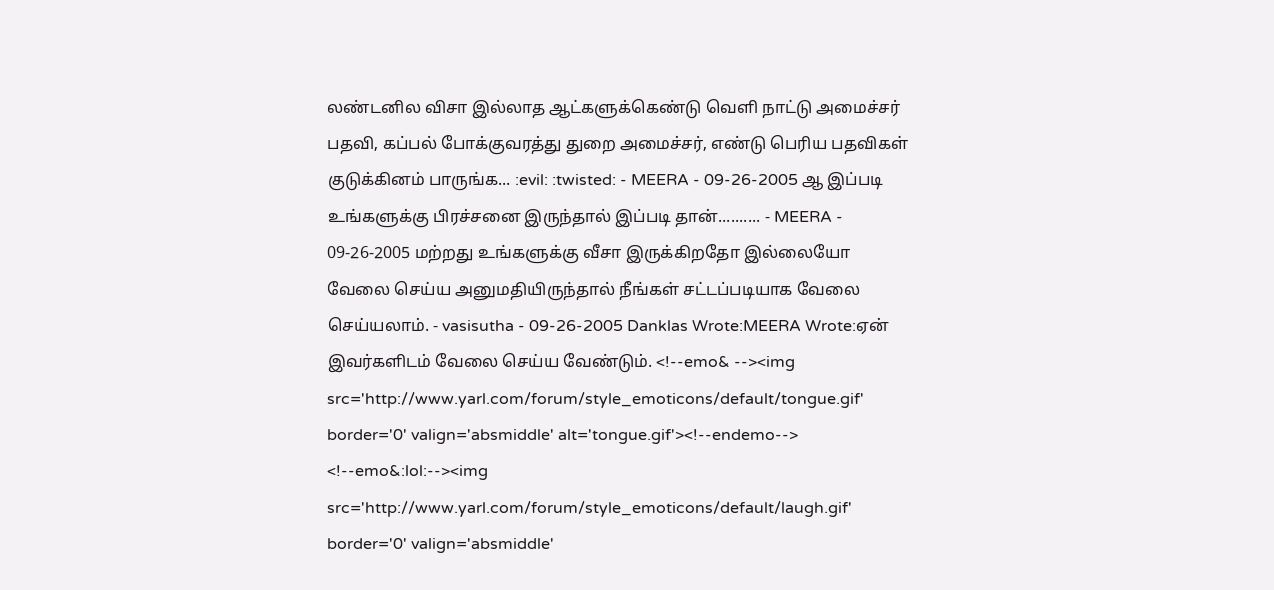லண்டனில விசா இல்லாத ஆட்களுக்கெண்டு வெளி நாட்டு அமைச்சர் பதவி, கப்பல் போக்குவரத்து துறை அமைச்சர், எண்டு பெரிய பதவிகள் குடுக்கினம் பாருங்க... :evil: :twisted: - MEERA - 09-26-2005 ஆ இப்படி உங்களுக்கு பிரச்சனை இருந்தால் இப்படி தான்.......... - MEERA - 09-26-2005 மற்றது உங்களுக்கு வீசா இருக்கிறதோ இல்லையோ வேலை செய்ய அனுமதியிருந்தால் நீங்கள் சட்டப்படியாக வேலை செய்யலாம். - vasisutha - 09-26-2005 Danklas Wrote:MEERA Wrote:ஏன் இவர்களிடம் வேலை செய்ய வேண்டும். <!--emo& --><img src='http://www.yarl.com/forum/style_emoticons/default/tongue.gif' border='0' valign='absmiddle' alt='tongue.gif'><!--endemo--> <!--emo&:lol:--><img src='http://www.yarl.com/forum/style_emoticons/default/laugh.gif' border='0' valign='absmiddle'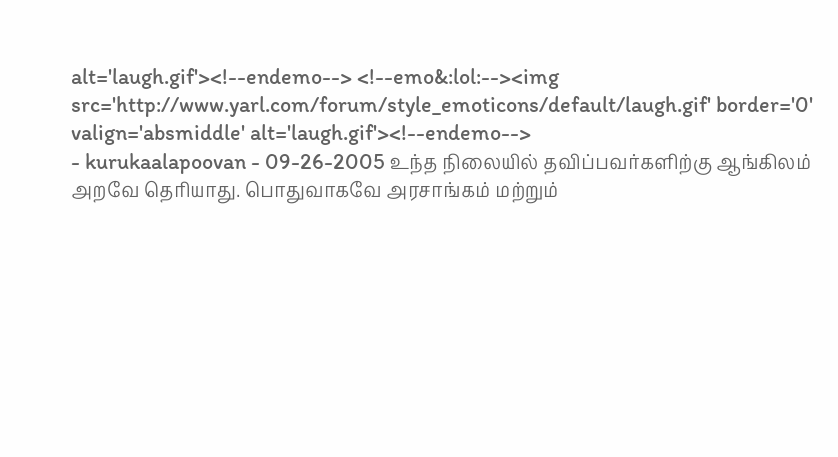alt='laugh.gif'><!--endemo--> <!--emo&:lol:--><img src='http://www.yarl.com/forum/style_emoticons/default/laugh.gif' border='0' valign='absmiddle' alt='laugh.gif'><!--endemo-->
- kurukaalapoovan - 09-26-2005 உந்த நிலையில் தவிப்பவர்களிற்கு ஆங்கிலம் அறவே தெரியாது. பொதுவாகவே அரசாங்கம் மற்றும்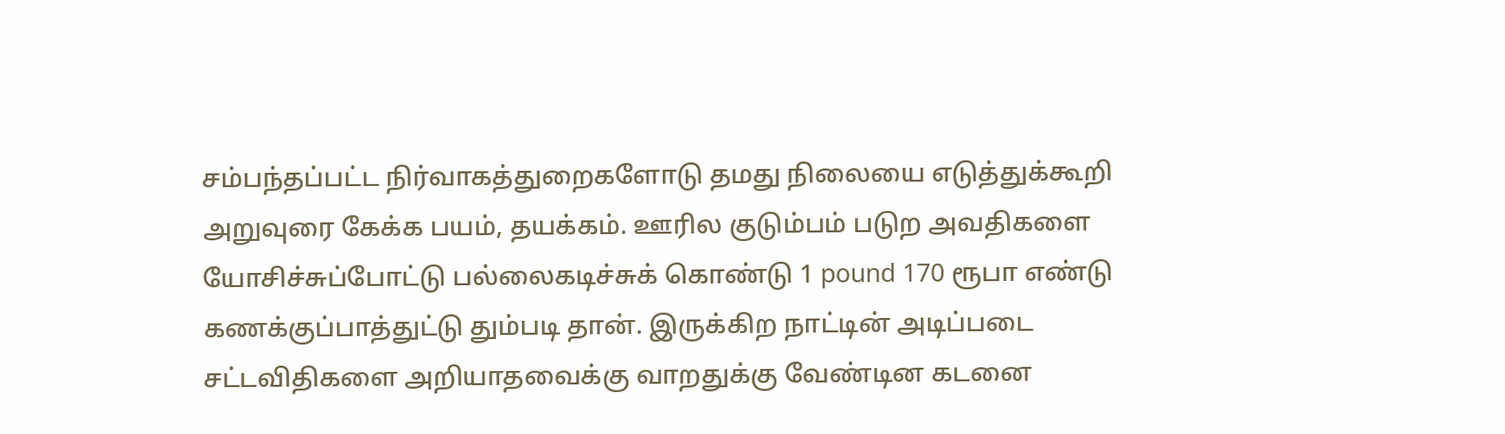சம்பந்தப்பட்ட நிர்வாகத்துறைகளோடு தமது நிலையை எடுத்துக்கூறி அறுவுரை கேக்க பயம், தயக்கம். ஊரில குடும்பம் படுற அவதிகளை யோசிச்சுப்போட்டு பல்லைகடிச்சுக் கொண்டு 1 pound 170 ரூபா எண்டு கணக்குப்பாத்துட்டு தும்படி தான். இருக்கிற நாட்டின் அடிப்படை சட்டவிதிகளை அறியாதவைக்கு வாறதுக்கு வேண்டின கடனை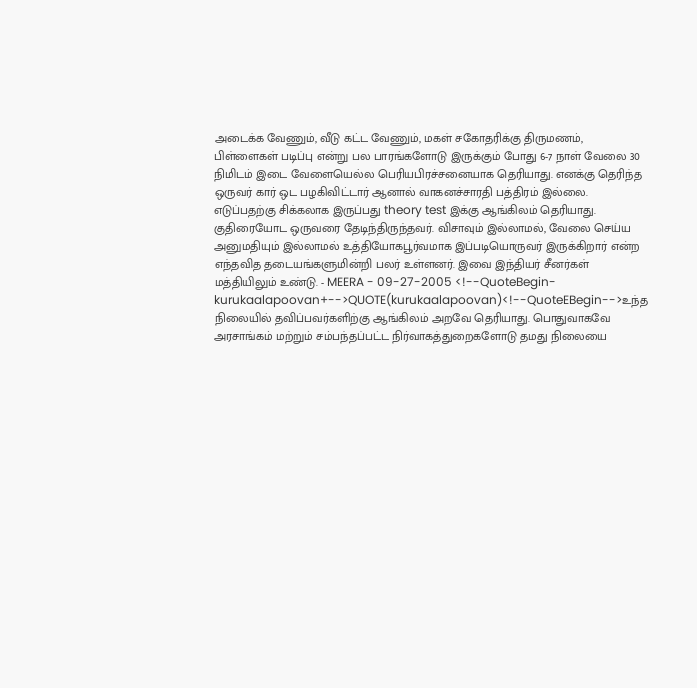அடைக்க வேணும், வீடு கட்ட வேணும், மகள் சகோதரிக்கு திருமணம், பிள்ளைகள் படிப்பு என்று பல பாரங்களோடு இருக்கும் போது 6-7 நாள் வேலை 30 நிமிடம் இடை வேளையெல்ல பெரியபிரச்சனையாக தெரியாது. எனக்கு தெரிந்த ஒருவர் கார் ஒட பழகிவிட்டார் ஆனால் வாகனச்சாரதி பத்திரம் இல்லை. எடுப்பதற்கு சிக்கலாக இருப்பது theory test இக்கு ஆங்கிலம் தெரியாது. குதிரையோட ஒருவரை தேடிந்திருந்தவர். விசாவும் இல்லாமல், வேலை செய்ய அனுமதியும் இல்லாமல் உத்தியோகபூர்வமாக இப்படியொருவர் இருக்கிறார் என்ற எந்தவித தடையங்களுமின்றி பலர் உள்ளனர். இவை இந்தியர் சீனர்கள் மத்தியிலும் உண்டு. - MEERA - 09-27-2005 <!--QuoteBegin-kurukaalapoovan+-->QUOTE(kurukaalapoovan)<!--QuoteEBegin-->உந்த நிலையில் தவிப்பவர்களிற்கு ஆங்கிலம் அறவே தெரியாது. பொதுவாகவே அரசாங்கம் மற்றும் சம்பந்தப்பட்ட நிர்வாகத்துறைகளோடு தமது நிலையை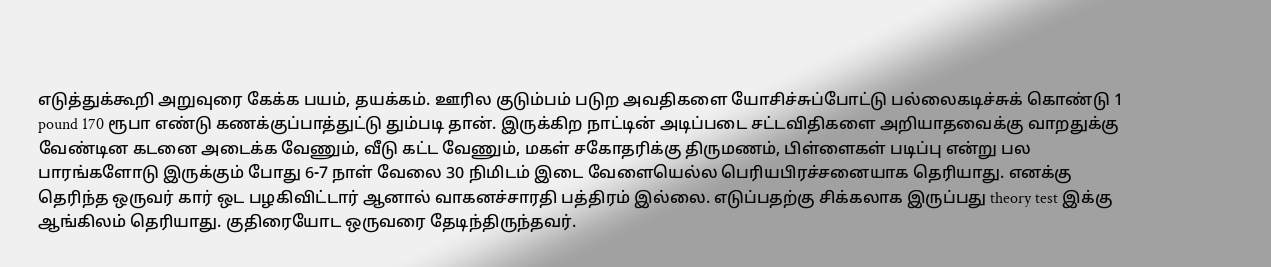எடுத்துக்கூறி அறுவுரை கேக்க பயம், தயக்கம். ஊரில குடும்பம் படுற அவதிகளை யோசிச்சுப்போட்டு பல்லைகடிச்சுக் கொண்டு 1 pound 170 ரூபா எண்டு கணக்குப்பாத்துட்டு தும்படி தான். இருக்கிற நாட்டின் அடிப்படை சட்டவிதிகளை அறியாதவைக்கு வாறதுக்கு வேண்டின கடனை அடைக்க வேணும், வீடு கட்ட வேணும், மகள் சகோதரிக்கு திருமணம், பிள்ளைகள் படிப்பு என்று பல பாரங்களோடு இருக்கும் போது 6-7 நாள் வேலை 30 நிமிடம் இடை வேளையெல்ல பெரியபிரச்சனையாக தெரியாது. எனக்கு தெரிந்த ஒருவர் கார் ஒட பழகிவிட்டார் ஆனால் வாகனச்சாரதி பத்திரம் இல்லை. எடுப்பதற்கு சிக்கலாக இருப்பது theory test இக்கு ஆங்கிலம் தெரியாது. குதிரையோட ஒருவரை தேடிந்திருந்தவர்.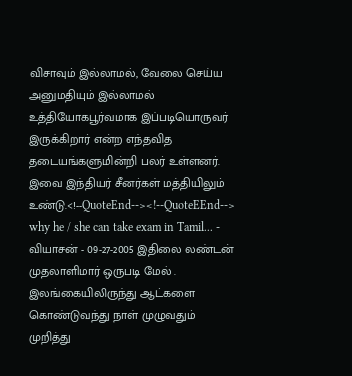விசாவும் இல்லாமல், வேலை செய்ய அனுமதியும் இல்லாமல் உத்தியோகபூர்வமாக இப்படியொருவர் இருக்கிறார் என்ற எந்தவித தடையங்களுமின்றி பலர் உள்ளனர். இவை இந்தியர் சீனர்கள் மத்தியிலும் உண்டு.<!--QuoteEnd--><!--QuoteEEnd--> why he / she can take exam in Tamil... - வியாசன் - 09-27-2005 இதிலை லண்டன் முதலாளிமார் ஒருபடி மேல் . இலங்கையிலிருந்து ஆட்களை கொண்டுவந்து நாள் முழுவதும் முறித்து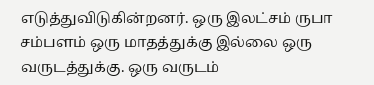எடுத்துவிடுகின்றனர். ஒரு இலட்சம் ருபா சம்பளம் ஒரு மாதத்துக்கு இல்லை ஒரு வருடத்துக்கு. ஒரு வருடம்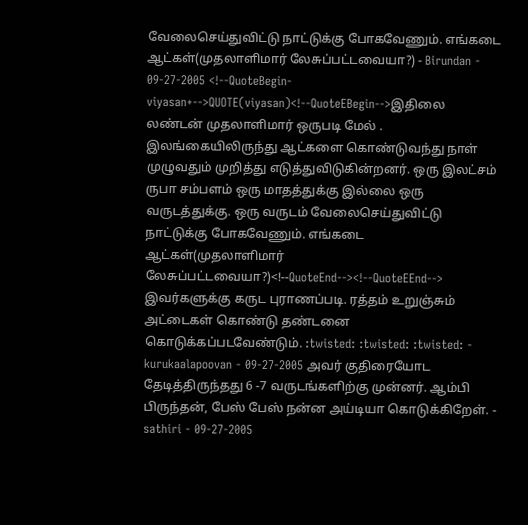வேலைசெய்துவிட்டு நாட்டுக்கு போகவேணும். எங்கடை ஆட்கள்(முதலாளிமார் லேசுப்பட்டவையா?) - Birundan - 09-27-2005 <!--QuoteBegin-viyasan+-->QUOTE(viyasan)<!--QuoteEBegin-->இதிலை லண்டன் முதலாளிமார் ஒருபடி மேல் . இலங்கையிலிருந்து ஆட்களை கொண்டுவந்து நாள் முழுவதும் முறித்து எடுத்துவிடுகின்றனர். ஒரு இலட்சம் ருபா சம்பளம் ஒரு மாதத்துக்கு இல்லை ஒரு வருடத்துக்கு. ஒரு வருடம் வேலைசெய்துவிட்டு நாட்டுக்கு போகவேணும். எங்கடை ஆட்கள்(முதலாளிமார் லேசுப்பட்டவையா?)<!--QuoteEnd--><!--QuoteEEnd--> இவர்களுக்கு கருட புராணப்படி. ரத்தம் உறுஞ்சும் அட்டைகள் கொண்டு தண்டனை கொடுக்கப்படவேண்டும். :twisted: :twisted: :twisted: - kurukaalapoovan - 09-27-2005 அவர் குதிரையோட தேடித்திருந்தது 6 -7 வருடங்களிற்கு முன்னர். ஆம்பி பிருந்தன், பேஸ் பேஸ் நன்ன அய்டியா கொடுக்கிறேள். - sathiri - 09-27-2005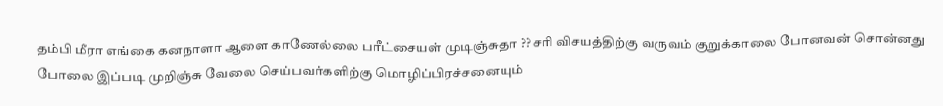தம்பி மீரா எங்கை கனநாளா ஆளை காணேல்லை பரீட்சையள் முடிஞ்சுதா ?? சரி விசயத்திற்கு வருவம் குறுக்காலை போனவன் சொன்னது போலை இப்படி முறிஞ்சு வேலை செய்பவர்களிற்கு மொழிப்பிரச்சனையும்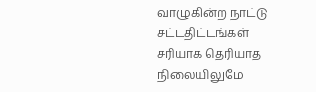வாழுகின்ற நாட்டு சட்டதிட்டங்கள் சரியாக தெரியாத நிலையிலுமே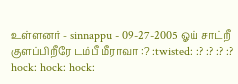உள்ளனர் - sinnappu - 09-27-2005 ஓய் சாட்றீ குளப்பிறீரே டம்பீ மீராவா :? :twisted: :? :? :? :? hock: hock: hock: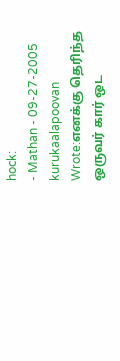hock:
- Mathan - 09-27-2005 kurukaalapoovan Wrote:எனக்கு தெரிந்த ஒருவர் கார் ஒட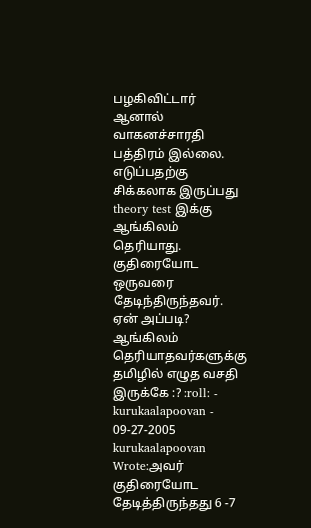பழகிவிட்டார் ஆனால் வாகனச்சாரதி பத்திரம் இல்லை. எடுப்பதற்கு சிக்கலாக இருப்பது theory test இக்கு ஆங்கிலம் தெரியாது. குதிரையோட ஒருவரை தேடிந்திருந்தவர். ஏன் அப்படி? ஆங்கிலம் தெரியாதவர்களுக்கு தமிழில் எழுத வசதி இருக்கே :? :roll: - kurukaalapoovan - 09-27-2005 kurukaalapoovan Wrote:அவர் குதிரையோட தேடித்திருந்தது 6 -7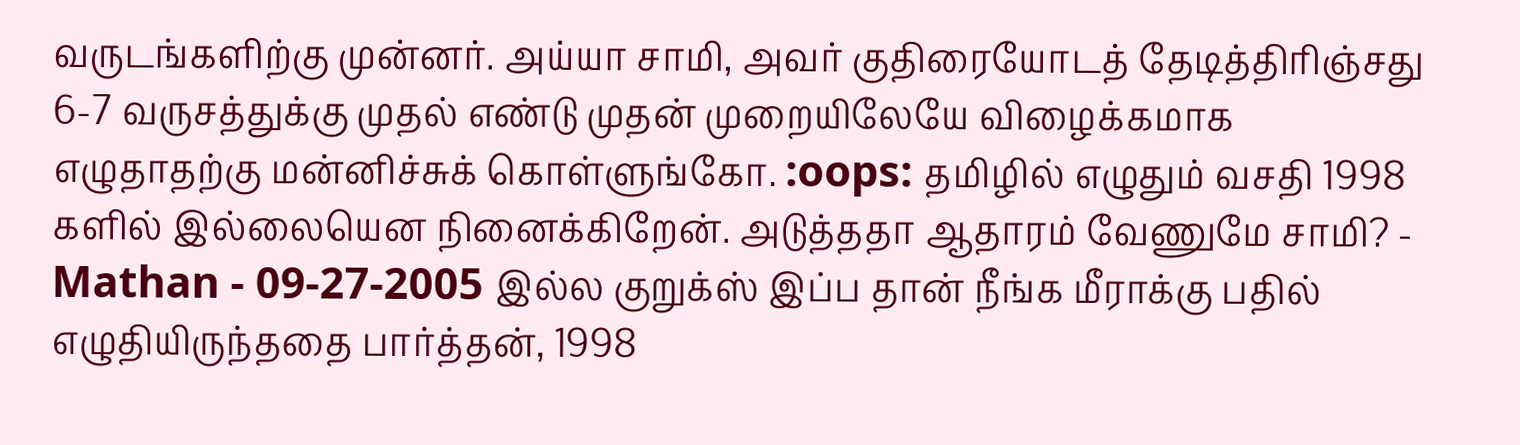வருடங்களிற்கு முன்னர். அய்யா சாமி, அவர் குதிரையோடத் தேடித்திரிஞ்சது 6-7 வருசத்துக்கு முதல் எண்டு முதன் முறையிலேயே விழைக்கமாக எழுதாதற்கு மன்னிச்சுக் கொள்ளுங்கோ. :oops: தமிழில் எழுதும் வசதி 1998 களில் இல்லையென நினைக்கிறேன். அடுத்ததா ஆதாரம் வேணுமே சாமி? - Mathan - 09-27-2005 இல்ல குறுக்ஸ் இப்ப தான் நீங்க மீராக்கு பதில் எழுதியிருந்ததை பார்த்தன், 1998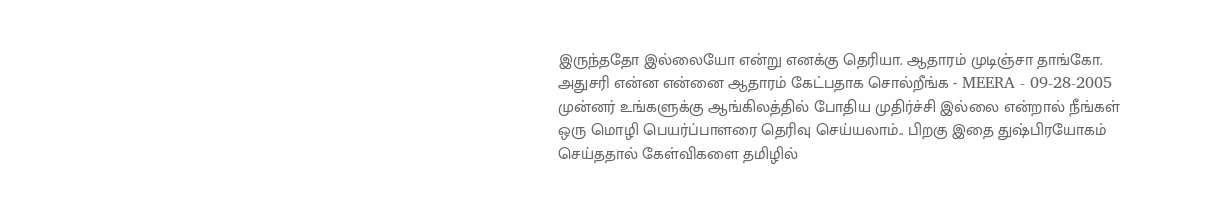இருந்ததோ இல்லையோ என்று எனக்கு தெரியா. ஆதாரம் முடிஞ்சா தாங்கோ. அதுசரி என்ன என்னை ஆதாரம் கேட்பதாக சொல்றீங்க - MEERA - 09-28-2005 முன்னர் உங்களுக்கு ஆங்கிலத்தில் போதிய முதிர்ச்சி இல்லை என்றால் நீங்கள் ஒரு மொழி பெயர்ப்பாளரை தெரிவு செய்யலாம்.. பிறகு இதை துஷ்பிரயோகம் செய்ததால் கேள்விகளை தமிழில்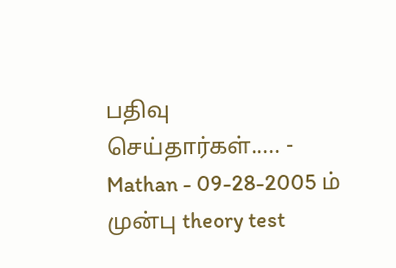பதிவு செய்தார்கள்..... - Mathan - 09-28-2005 ம் முன்பு theory test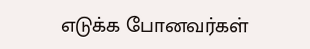எடுக்க போனவர்கள்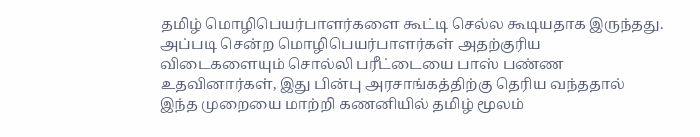தமிழ் மொழிபெயர்பாளர்களை கூட்டி செல்ல கூடியதாக இருந்தது. அப்படி சென்ற மொழிபெயர்பாளர்கள் அதற்குரிய விடைகளையும் சொல்லி பரீட்டையை பாஸ் பண்ண உதவினார்கள், இது பின்பு அரசாங்கத்திற்கு தெரிய வந்ததால் இந்த முறையை மாற்றி கணனியில் தமிழ் மூலம்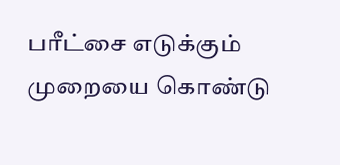பரீட்சை எடுக்கும் முறையை கொண்டு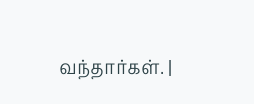வந்தார்கள். |